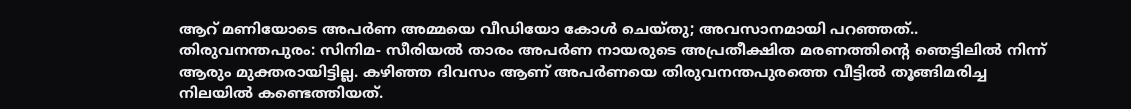ആറ് മണിയോടെ അപർണ അമ്മയെ വീഡിയോ കോൾ ചെയ്തു; അവസാനമായി പറഞ്ഞത്..
തിരുവനന്തപുരം: സിനിമ- സീരിയൽ താരം അപർണ നായരുടെ അപ്രതീക്ഷിത മരണത്തിന്റെ ഞെട്ടിലിൽ നിന്ന് ആരും മുക്തരായിട്ടില്ല. കഴിഞ്ഞ ദിവസം ആണ് അപർണയെ തിരുവനന്തപുരത്തെ വീട്ടിൽ തൂങ്ങിമരിച്ച നിലയിൽ കണ്ടെത്തിയത്.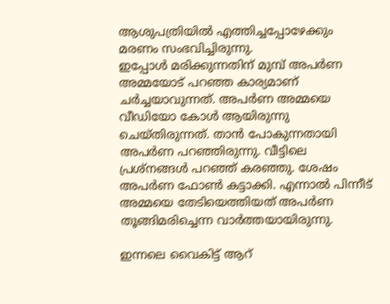ആശുപത്രിയിൽ എത്തിച്ചപ്പോഴേക്കും മരണം സംഭവിച്ചിരുന്നു.
ഇപ്പോൾ മരിക്കുന്നതിന് മുമ്പ് അപർണ അമ്മയോട് പറഞ്ഞ കാര്യമാണ് ചർച്ചയാവുന്നത്. അപർണ അമ്മയെ വീഡിയോ കോൾ ആയിരുന്നു ചെയ്തിരുന്നത്. താൻ പോകുന്നതായി അപർണ പറഞ്ഞിരുന്നു. വീട്ടിലെ പ്രശ്നങ്ങൾ പറഞ്ഞ് കരഞ്ഞു. ശേഷം അപർണ ഫോൺ കട്ടാക്കി. എന്നാൽ പിന്നീട് അമ്മയെ തേടിയെത്തിയത് അപർണ തൂങ്ങിമരിച്ചെന്ന വാർത്തയായിരുന്നു.

ഇന്നലെ വൈകിട്ട് ആറ്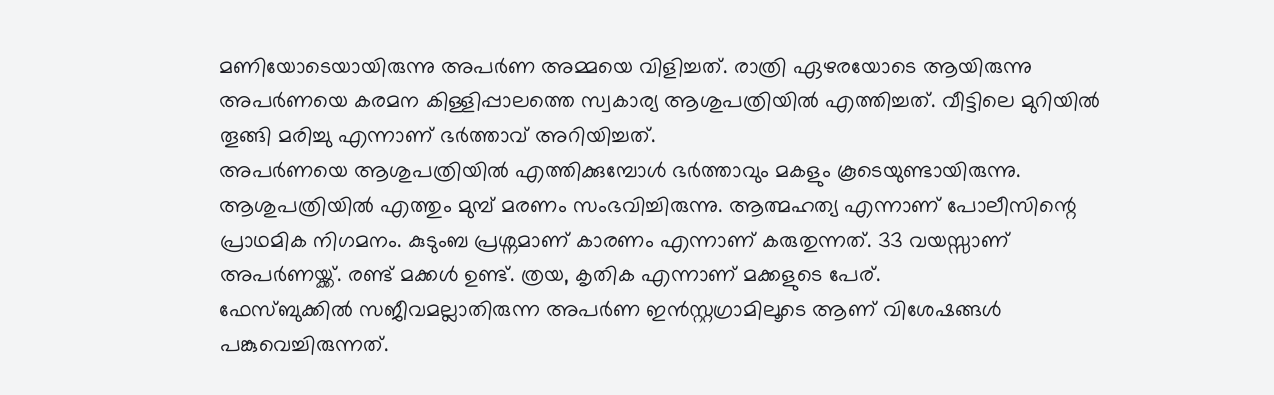മണിയോടെയായിരുന്നു അപർണ അമ്മയെ വിളിച്ചത്. രാത്രി ഏഴരയോടെ ആയിരുന്നു അപർണയെ കരമന കിള്ളിപ്പാലത്തെ സ്വകാര്യ ആശുപത്രിയിൽ എത്തിച്ചത്. വീട്ടിലെ മുറിയിൽ തൂങ്ങി മരിച്ചു എന്നാണ് ഭർത്താവ് അറിയിച്ചത്.
അപർണയെ ആശുപത്രിയിൽ എത്തിക്കുമ്പോൾ ഭർത്താവും മകളും കൂടെയുണ്ടായിരുന്നു. ആശുപത്രിയിൽ എത്തും മുമ്പ് മരണം സംഭവിച്ചിരുന്നു. ആത്മഹത്യ എന്നാണ് പോലീസിന്റെ പ്രാഥമിക നിഗമനം. കുടുംബ പ്രശ്നമാണ് കാരണം എന്നാണ് കരുതുന്നത്. 33 വയസ്സാണ് അപർണയ്ക്ക്. രണ്ട് മക്കൾ ഉണ്ട്. ത്രയ, കൃതിക എന്നാണ് മക്കളുടെ പേര്.
ഫേസ്ബുക്കിൽ സജീവമല്ലാതിരുന്ന അപർണ ഇൻസ്റ്റഗ്രാമിലൂടെ ആണ് വിശേഷങ്ങൾ പങ്കുവെച്ചിരുന്നത്.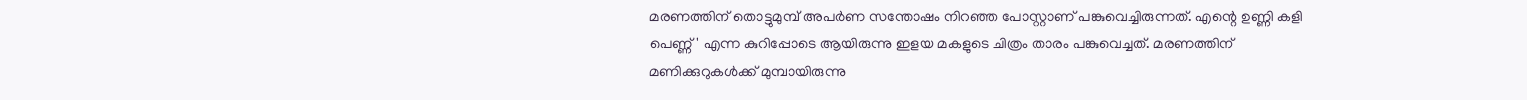മരണത്തിന് തൊട്ടുമുമ്പ് അപർണ സന്തോഷം നിറഞ്ഞ പോസ്റ്റാണ് പങ്കുവെച്ചിരുന്നത്. എന്റെ ഉണ്ണി കളി പെണ്ണ്' എന്ന കുറിപ്പോടെ ആയിരുന്നു ഇളയ മകളുടെ ചിത്രം താരം പങ്കുവെച്ചത്. മരണത്തിന് മണിക്കുറുകൾക്ക് മുമ്പായിരുന്നു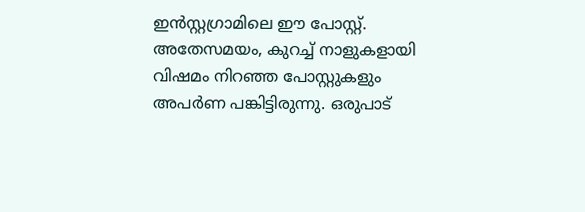ഇൻസ്റ്റഗ്രാമിലെ ഈ പോസ്റ്റ്.
അതേസമയം, കുറച്ച് നാളുകളായി വിഷമം നിറഞ്ഞ പോസ്റ്റുകളും അപർണ പങ്കിട്ടിരുന്നു. ഒരുപാട്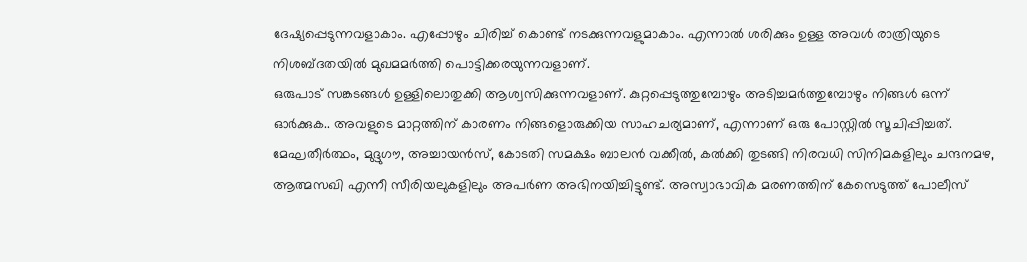ദേഷ്യപ്പെടുന്നവളാകാം. എപ്പോഴും ചിരിച്ച് കൊണ്ട് നടക്കുന്നവളുമാകാം. എന്നാൽ ശരിക്കും ഉള്ള അവൾ രാത്രിയുടെ നിശബ്ദതയിൽ മുഖമമർത്തി പൊട്ടിക്കരയുന്നവളാണ്.
ഒരുപാട് സങ്കടങ്ങൾ ഉള്ളിലൊതുക്കി ആശ്വസിക്കുന്നവളാണ്. കുറ്റപ്പെടുത്തുമ്പോഴും അടിച്ചമർത്തുമ്പോഴും നിങ്ങൾ ഒന്ന് ഓർക്കുക.. അവളുടെ മാറ്റത്തിന് കാരണം നിങ്ങളൊരുക്കിയ സാഹചര്യമാണ്, എന്നാണ് ഒരു പോസ്റ്റിൽ സൂചിപ്പിച്ചത്.
മേഘതീർത്ഥം, മുദ്ദുഗൗ, അച്ചായൻസ്, കോടതി സമക്ഷം ബാലൻ വക്കീൽ, കൽക്കി തുടങ്ങി നിരവധി സിനിമകളിലും ചന്ദനമഴ, ആത്മസഖി എന്നീ സീരിയലുകളിലും അപർണ അഭിനയിച്ചിട്ടുണ്ട്. അസ്വാഭാവിക മരണത്തിന് കേസെടുത്ത് പോലീസ്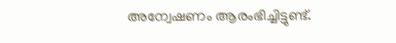അന്വേഷണം ആരംഭിച്ചിട്ടുണ്ട്.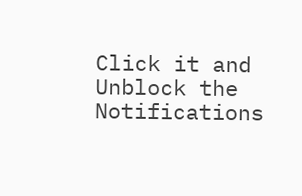Click it and Unblock the Notifications